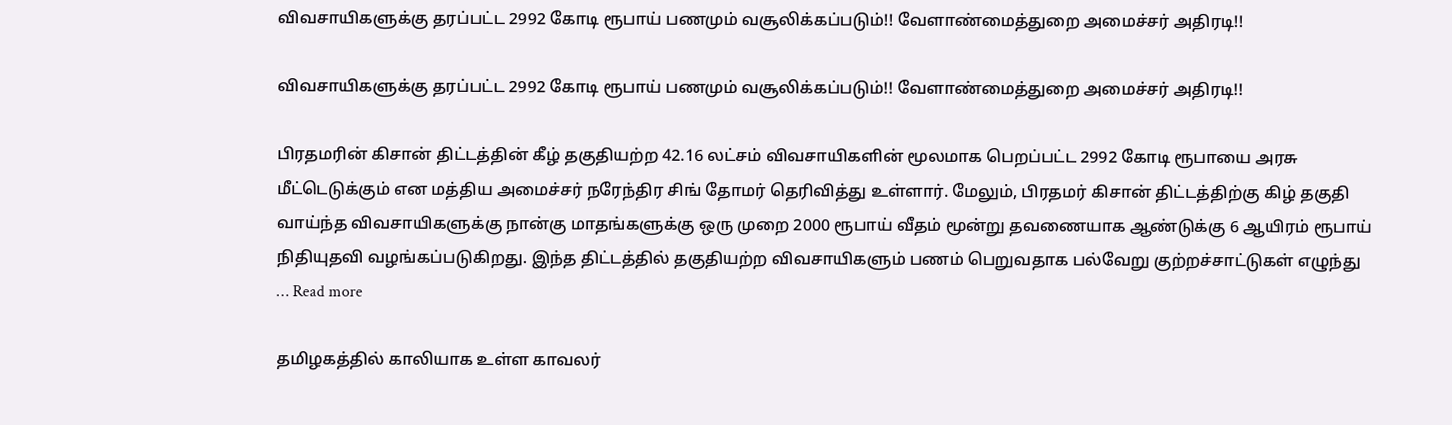விவசாயிகளுக்கு தரப்பட்ட 2992 கோடி ரூபாய் பணமும் வசூலிக்கப்படும்!! வேளாண்மைத்துறை அமைச்சர் அதிரடி!!

விவசாயிகளுக்கு தரப்பட்ட 2992 கோடி ரூபாய் பணமும் வசூலிக்கப்படும்!! வேளாண்மைத்துறை அமைச்சர் அதிரடி!!

பிரதமரின் கிசான் திட்டத்தின் கீழ் தகுதியற்ற 42.16 லட்சம் விவசாயிகளின் மூலமாக பெறப்பட்ட 2992 கோடி ரூபாயை அரசு மீட்டெடுக்கும் என மத்திய அமைச்சர் நரேந்திர சிங் தோமர் தெரிவித்து உள்ளார். மேலும், பிரதமர் கிசான் திட்டத்திற்கு கிழ் தகுதி வாய்ந்த விவசாயிகளுக்கு நான்கு மாதங்களுக்கு ஒரு முறை 2000 ரூபாய் வீதம் மூன்று தவணையாக ஆண்டுக்கு 6 ஆயிரம் ரூபாய் நிதியுதவி வழங்கப்படுகிறது. இந்த திட்டத்தில் தகுதியற்ற விவசாயிகளும் பணம் பெறுவதாக பல்வேறு குற்றச்சாட்டுகள் எழுந்து … Read more

தமிழகத்தில் காலியாக உள்ள காவலர்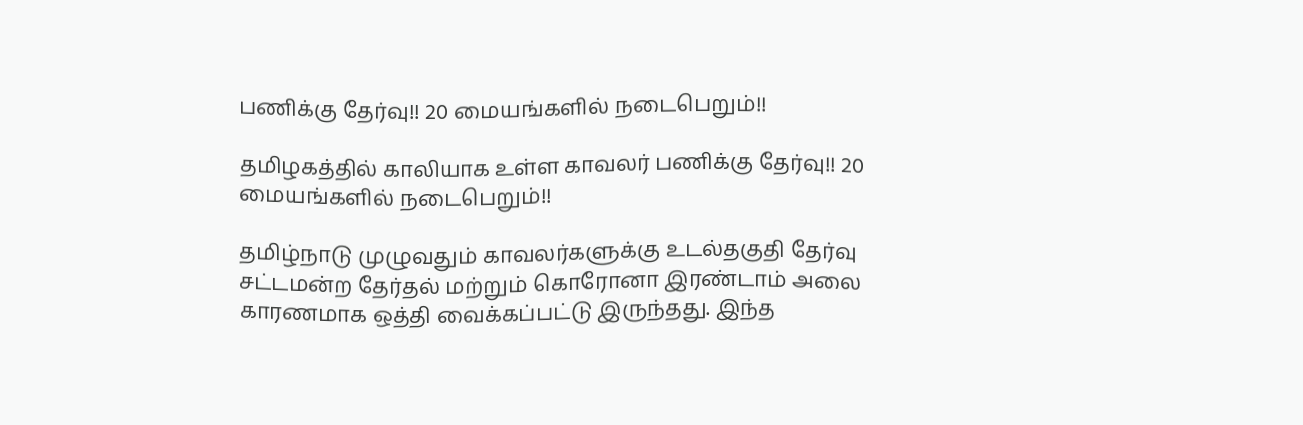பணிக்கு தேர்வு!! 20 மையங்களில் நடைபெறும்!!

தமிழகத்தில் காலியாக உள்ள காவலர் பணிக்கு தேர்வு!! 20 மையங்களில் நடைபெறும்!!

தமிழ்நாடு முழுவதும் காவலர்களுக்கு உடல்தகுதி தேர்வு சட்டமன்ற தேர்தல் மற்றும் கொரோனா இரண்டாம் அலை காரணமாக ஒத்தி வைக்கப்பட்டு இருந்தது. இந்த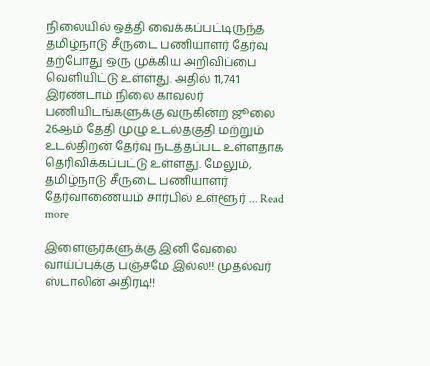நிலையில் ஒத்தி வைக்கப்பட்டிருந்த தமிழ்நாடு சீருடை பணியாளர் தேர்வு தற்போது ஒரு முக்கிய அறிவிப்பை வெளியிட்டு உள்ளது. அதில் 11,741 இரண்டாம் நிலை காவலர் பணியிடங்களுக்கு வருகின்ற ஜூலை 26ஆம் தேதி முழு உடல்தகுதி மற்றும் உடல்திறன் தேர்வு நடத்தப்பட உள்ளதாக தெரிவிக்கப்பட்டு உள்ளது. மேலும், தமிழ்நாடு சீருடை பணியாளர் தேர்வாணையம் சார்பில் உள்ளூர் … Read more

இளைஞர்களுக்கு இனி வேலை வாய்ப்புக்கு பஞ்சமே இல்ல!! முதல்வர் ஸ்டாலின் அதிரடி!!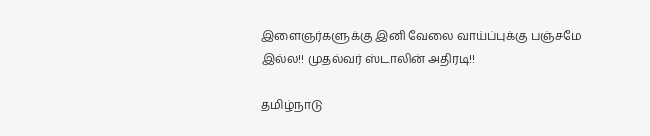இளைஞர்களுக்கு இனி வேலை வாய்ப்புக்கு பஞ்சமே இல்ல!! முதல்வர் ஸ்டாலின் அதிரடி!!

தமிழ்நாடு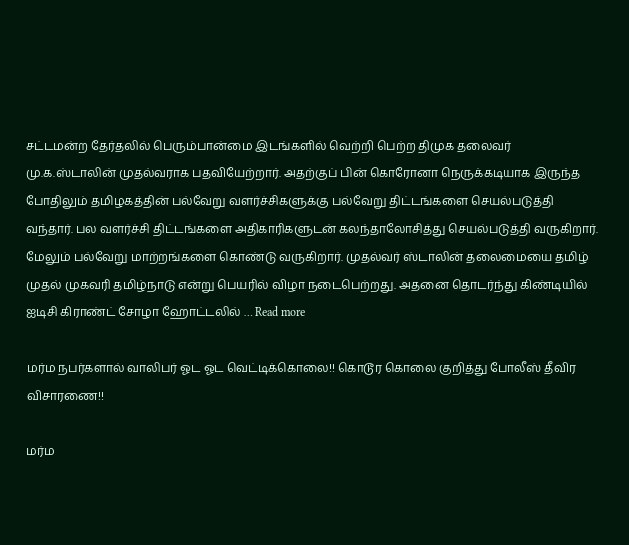சட்டமன்ற தேர்தலில் பெரும்பான்மை இடங்களில் வெற்றி பெற்ற திமுக தலைவர் மு.க.ஸ்டாலின் முதல்வராக பதவியேற்றார். அதற்குப் பின் கொரோனா நெருக்கடியாக இருந்த போதிலும் தமிழகத்தின் பல்வேறு வளர்ச்சிகளுக்கு பல்வேறு திட்டங்களை செயல்படுத்தி வந்தார். பல வளர்ச்சி திட்டங்களை அதிகாரிகளுடன் கலந்தாலோசித்து செயல்படுத்தி வருகிறார். மேலும் பல்வேறு மாற்றங்களை கொண்டு வருகிறார். முதல்வர் ஸ்டாலின் தலைமையை தமிழ் முதல் முகவரி தமிழ்நாடு என்று பெயரில் விழா நடைபெற்றது. அதனை தொடர்ந்து கிண்டியில் ஐடிசி கிராண்ட் சோழா ஹோட்டலில் … Read more

மர்ம நபர்களால் வாலிபர் ஓட ஓட வெட்டிக்கொலை!! கொடூர கொலை குறித்து போலீஸ் தீவிர விசாரணை!!

மர்ம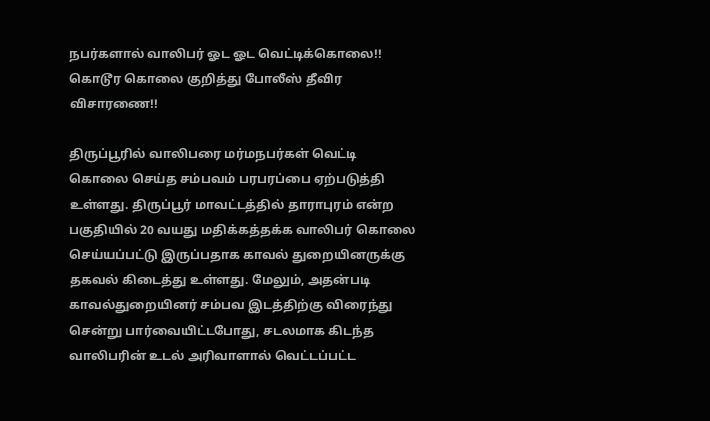நபர்களால் வாலிபர் ஓட ஓட வெட்டிக்கொலை!! கொடூர கொலை குறித்து போலீஸ் தீவிர விசாரணை!!

திருப்பூரில் வாலிபரை மர்மநபர்கள் வெட்டி கொலை செய்த சம்பவம் பரபரப்பை ஏற்படுத்தி உள்ளது. திருப்பூர் மாவட்டத்தில் தாராபுரம் என்ற பகுதியில் 20 வயது மதிக்கத்தக்க வாலிபர் கொலை செய்யப்பட்டு இருப்பதாக காவல் துறையினருக்கு தகவல் கிடைத்து உள்ளது. மேலும், அதன்படி காவல்துறையினர் சம்பவ இடத்திற்கு விரைந்து சென்று பார்வையிட்டபோது, சடலமாக கிடந்த வாலிபரின் உடல் அரிவாளால் வெட்டப்பட்ட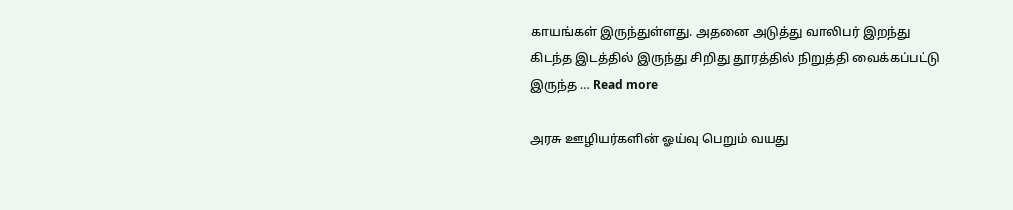காயங்கள் இருந்துள்ளது. அதனை அடுத்து வாலிபர் இறந்து கிடந்த இடத்தில் இருந்து சிறிது தூரத்தில் நிறுத்தி வைக்கப்பட்டு இருந்த … Read more

அரசு ஊழியர்களின் ஓய்வு பெறும் வயது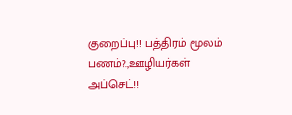குறைப்பு!! பத்திரம் மூலம் பணம்?.,ஊழியர்கள் அப்செட்!!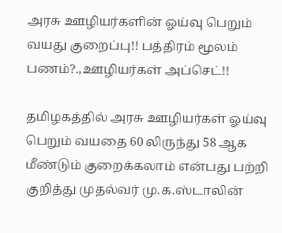அரசு ஊழியர்களின் ஓய்வு பெறும் வயது குறைப்பு!! பத்திரம் மூலம் பணம்?.,ஊழியர்கள் அப்செட்!!

தமிழகத்தில் அரசு ஊழியர்கள் ஓய்வு பெறும் வயதை 60 லிருந்து 58 ஆக மீண்டும் குறைக்கலாம் என்பது பற்றி குறித்து முதல்வர் மு.க.ஸ்டாலின்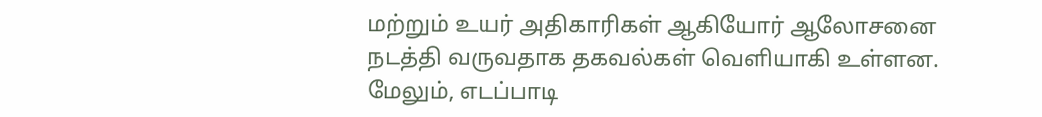மற்றும் உயர் அதிகாரிகள் ஆகியோர் ஆலோசனை நடத்தி வருவதாக தகவல்கள் வெளியாகி உள்ளன. மேலும், எடப்பாடி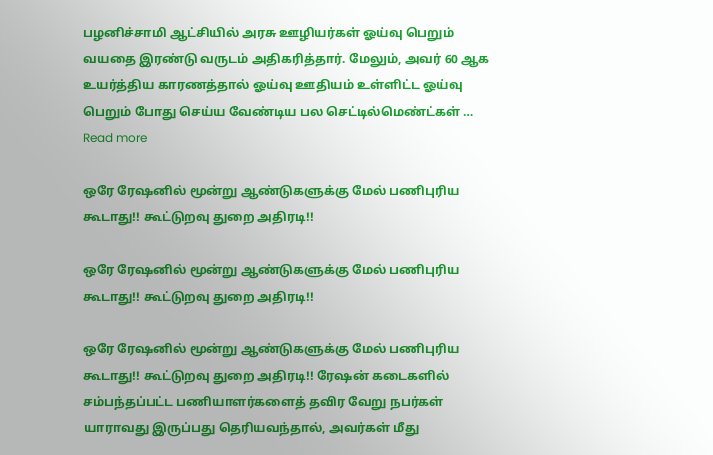பழனிச்சாமி ஆட்சியில் அரசு ஊழியர்கள் ஓய்வு பெறும் வயதை இரண்டு வருடம் அதிகரித்தார். மேலும், அவர் 60 ஆக உயர்த்திய காரணத்தால் ஓய்வு ஊதியம் உள்ளிட்ட ஓய்வு பெறும் போது செய்ய வேண்டிய பல செட்டில்மெண்ட்கள் … Read more

ஒரே ரேஷனில் மூன்று ஆண்டுகளுக்கு மேல் பணிபுரிய கூடாது!! கூட்டுறவு துறை அதிரடி!!

ஒரே ரேஷனில் மூன்று ஆண்டுகளுக்கு மேல் பணிபுரிய கூடாது!! கூட்டுறவு துறை அதிரடி!!

ஒரே ரேஷனில் மூன்று ஆண்டுகளுக்கு மேல் பணிபுரிய கூடாது!! கூட்டுறவு துறை அதிரடி!! ரேஷன் கடைகளில் சம்பந்தப்பட்ட பணியாளர்களைத் தவிர வேறு நபர்கள் யாராவது இருப்பது தெரியவந்தால், அவர்கள் மீது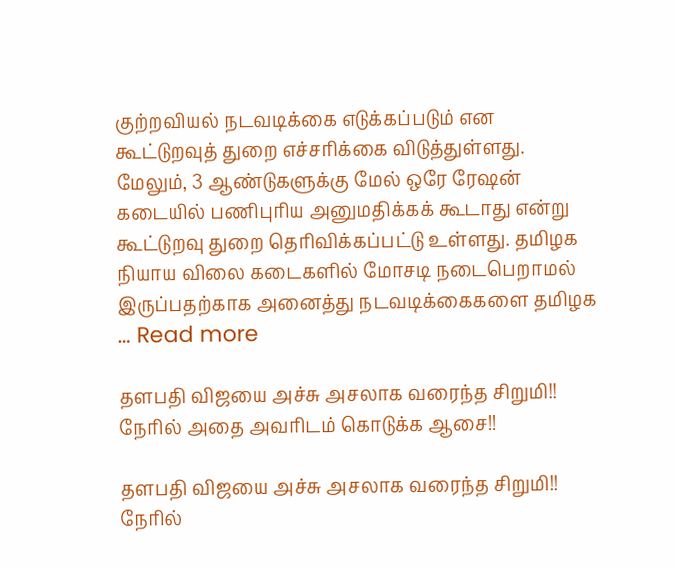குற்றவியல் நடவடிக்கை எடுக்கப்படும் என கூட்டுறவுத் துறை எச்சரிக்கை விடுத்துள்ளது. மேலும், 3 ஆண்டுகளுக்கு மேல் ஒரே ரேஷன் கடையில் பணிபுரிய அனுமதிக்கக் கூடாது என்று கூட்டுறவு துறை தெரிவிக்கப்பட்டு உள்ளது. தமிழக நியாய விலை கடைகளில் மோசடி நடைபெறாமல் இருப்பதற்காக அனைத்து நடவடிக்கைகளை தமிழக … Read more

தளபதி விஜயை அச்சு அசலாக வரைந்த சிறுமி!! நேரில் அதை அவரிடம் கொடுக்க ஆசை!!

தளபதி விஜயை அச்சு அசலாக வரைந்த சிறுமி!! நேரில்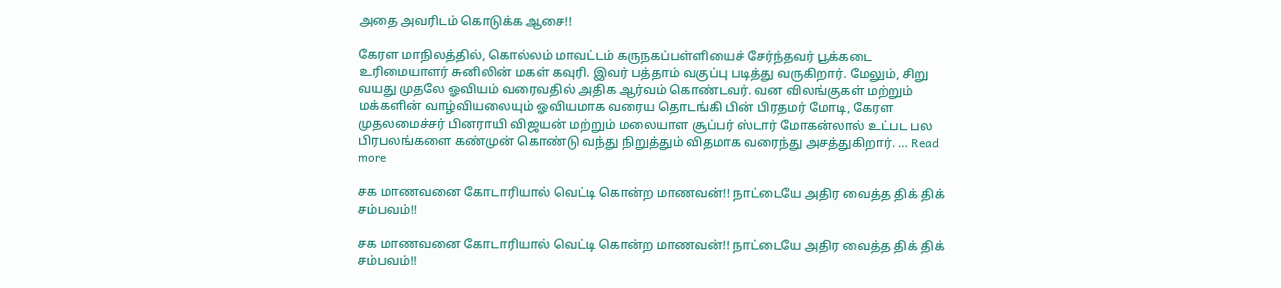அதை அவரிடம் கொடுக்க ஆசை!!

கேரள மாநிலத்தில், கொல்லம் மாவட்டம் கருநகப்பள்ளியைச் சேர்ந்தவர் பூக்கடை உரிமையாளர் சுனிலின் மகள் கவுரி. இவர் பத்தாம் வகுப்பு படித்து வருகிறார். மேலும், சிறு வயது முதலே ஓவியம் வரைவதில் அதிக ஆர்வம் கொண்டவர். வன விலங்குகள் மற்றும் மக்களின் வாழ்வியலையும் ஓவியமாக வரைய தொடங்கி பின் பிரதமர் மோடி, கேரள முதலமைச்சர் பினராயி விஜயன் மற்றும் மலையாள சூப்பர் ஸ்டார் மோகன்லால் உட்பட பல பிரபலங்களை கண்முன் கொண்டு வந்து நிறுத்தும் விதமாக வரைந்து அசத்துகிறார். … Read more

சக மாணவனை கோடாரியால் வெட்டி கொன்ற மாணவன்!! நாட்டையே அதிர வைத்த திக் திக் சம்பவம்!!

சக மாணவனை கோடாரியால் வெட்டி கொன்ற மாணவன்!! நாட்டையே அதிர வைத்த திக் திக் சம்பவம்!!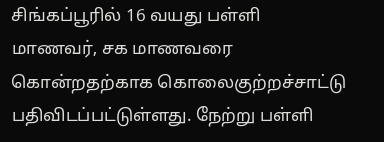சிங்கப்பூரில் 16 வயது பள்ளி மாணவர், சக மாணவரை கொன்றதற்காக கொலைகுற்றச்சாட்டு பதிவிடப்பட்டுள்ளது. நேற்று பள்ளி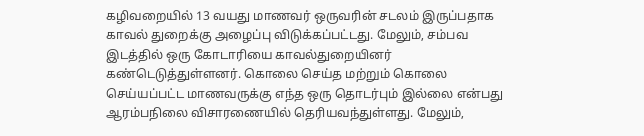கழிவறையில் 13 வயது மாணவர் ஒருவரின் சடலம் இருப்பதாக காவல் துறைக்கு அழைப்பு விடுக்கப்பட்டது. மேலும், சம்பவ இடத்தில் ஒரு கோடாரியை காவல்துறையினர் கண்டெடுத்துள்ளனர். கொலை செய்த மற்றும் கொலை செய்யப்பட்ட மாணவருக்கு எந்த ஒரு தொடர்பும் இல்லை என்பது ஆரம்பநிலை விசாரணையில் தெரியவந்துள்ளது. மேலும்,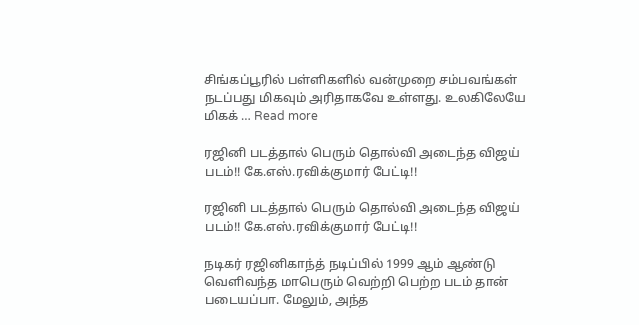சிங்கப்பூரில் பள்ளிகளில் வன்முறை சம்பவங்கள் நடப்பது மிகவும் அரிதாகவே உள்ளது. உலகிலேயே மிகக் … Read more

ரஜினி படத்தால் பெரும் தொல்வி அடைந்த விஜய் படம்!! கே.எஸ்.ரவிக்குமார் பேட்டி!!

ரஜினி படத்தால் பெரும் தொல்வி அடைந்த விஜய் படம்!! கே.எஸ்.ரவிக்குமார் பேட்டி!!

நடிகர் ரஜினிகாந்த் நடிப்பில் 1999 ஆம் ஆண்டு வெளிவந்த மாபெரும் வெற்றி பெற்ற படம் தான் படையப்பா. மேலும், அந்த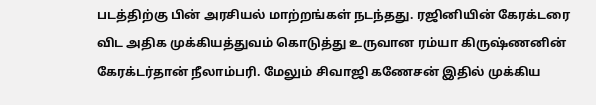படத்திற்கு பின் அரசியல் மாற்றங்கள் நடந்தது. ரஜினியின் கேரக்டரை விட அதிக முக்கியத்துவம் கொடுத்து உருவான ரம்யா கிருஷ்ணனின் கேரக்டர்தான் நீலாம்பரி. மேலும் சிவாஜி கணேசன் இதில் முக்கிய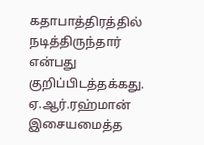கதாபாத்திரத்தில் நடித்திருந்தார் என்பது குறிப்பிடத்தக்கது. ஏ.ஆர்.ரஹ்மான் இசையமைத்த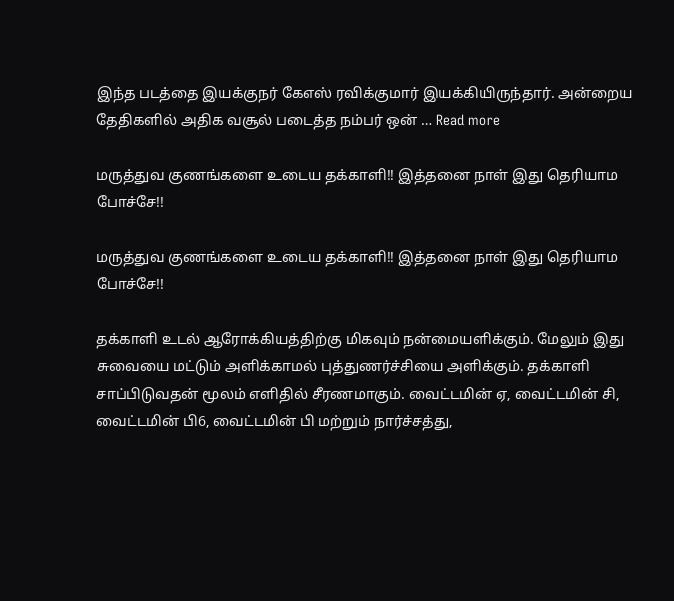இந்த படத்தை இயக்குநர் கேஎஸ் ரவிக்குமார் இயக்கியிருந்தார். அன்றைய தேதிகளில் அதிக வசூல் படைத்த நம்பர் ஒன் … Read more

மருத்துவ குணங்களை உடைய தக்காளி!! இத்தனை நாள் இது தெரியாம போச்சே!!

மருத்துவ குணங்களை உடைய தக்காளி!! இத்தனை நாள் இது தெரியாம போச்சே!!

தக்காளி உடல் ஆரோக்கியத்திற்கு மிகவும் நன்மையளிக்கும். மேலும் இது சுவையை மட்டும் அளிக்காமல் புத்துணர்ச்சியை அளிக்கும். தக்காளி சாப்பிடுவதன் மூலம் எளிதில் சீரணமாகும். வைட்டமின் ஏ, வைட்டமின் சி, வைட்டமின் பி6, வைட்டமின் பி மற்றும் நார்ச்சத்து,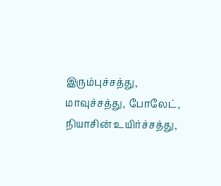இரும்புச்சத்து, மாவுச்சத்து, போலேட், நியாசின் உயிர்ச்சத்து,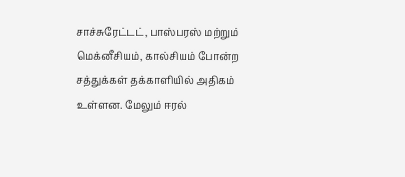சாச்சுரேட்டட், பாஸ்பரஸ் மற்றும் மெக்னீசியம், கால்சியம் போன்ற சத்துக்கள் தக்காளியில் அதிகம் உள்ளன. மேலும் ஈரல்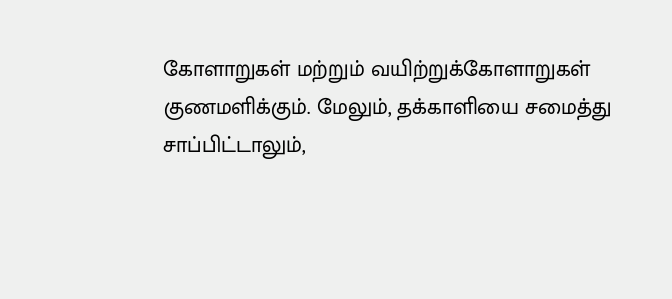கோளாறுகள் மற்றும் வயிற்றுக்கோளாறுகள் குணமளிக்கும். மேலும், தக்காளியை சமைத்து சாப்பிட்டாலும்,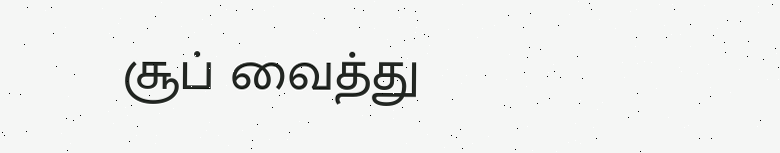சூப் வைத்து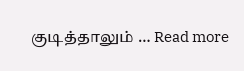குடித்தாலும் … Read more